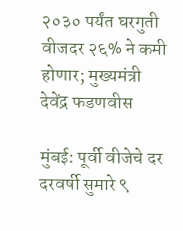२०३० पर्यंत घरगुती वीजदर २६% ने कमी होणार; मुख्यमंत्री देवेंद्र फडणवीस

मुंबई: पूर्वी वीजेचे दर दरवर्षी सुमारे ९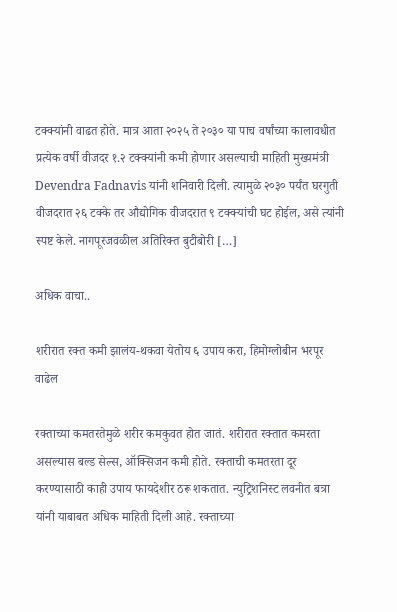टक्क्यांनी वाढत होते. मात्र आता २०२५ ते २०३० या पाच वर्षांच्या कालावधीत प्रत्येक वर्षी वीजदर १.२ टक्क्यांनी कमी होणार असल्याची माहिती मुख्यमंत्री Devendra Fadnavis यांनी शनिवारी दिली. त्यामुळे २०३० पर्यंत घरगुती वीजदरात २६ टक्के तर औद्योगिक वीजदरात ९ टक्क्यांची घट होईल, असे त्यांनी स्पष्ट केले. नागपूरजवळील अतिरिक्त बुटीबोरी […]

अधिक वाचा..

शरीरात रक्त कमी झालंय-थकवा येतोय ६ उपाय करा, हिमोग्लोबीन भरपूर वाढेल

रक्ताच्या कमतरतेमुळे शरीर कमकुवत होत जातं. शरीरात रक्तात कमरता असल्यास बल्ड सेल्स, ऑक्सिजन कमी होते. रक्ताची कमतरता दूर करण्यासाठी काही उपाय फायदेशीर ठरू शकतात. न्युट्रिशनिस्ट लवनीत बत्रा यांनी याबाबत अधिक माहिती दिली आहे. रक्ताच्या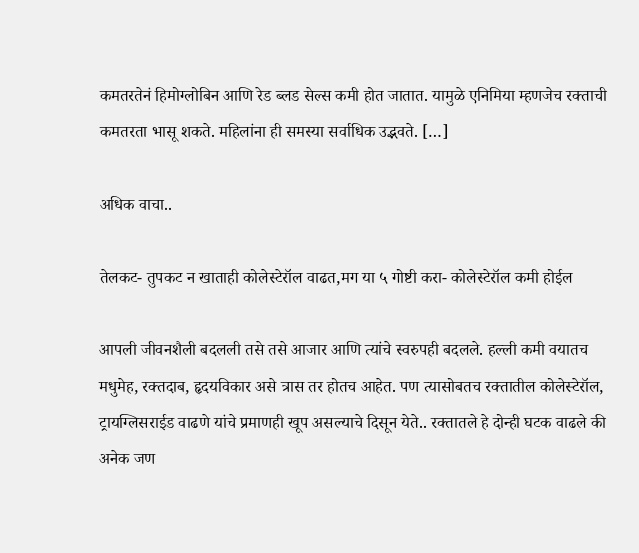कमतरतेनं हिमोग्लोबिन आणि रेड ब्लड सेल्स कमी होत जातात. यामुळे एनिमिया म्हणजेच रक्ताची कमतरता भासू शकते. महिलांना ही समस्या सर्वाधिक उद्भवते. […]

अधिक वाचा..

तेलकट- तुपकट न खाताही कोलेस्टेरॉल वाढत,मग या ५ गोष्टी करा- कोलेस्टेरॉल कमी होईल

आपली जीवनशैली बदलली तसे तसे आजार आणि त्यांचे स्वरुपही बदलले. हल्ली कमी वयातच मधुमेह, रक्तदाब, हृदयविकार असे त्रास तर होतच आहेत. पण त्यासोबतच रक्तातील कोलेस्टेरॉल, ट्रायग्लिसराईड वाढणे यांचे प्रमाणही खूप असल्याचे दिसून येते.. रक्तातले हे दोन्ही घटक वाढले की अनेक जण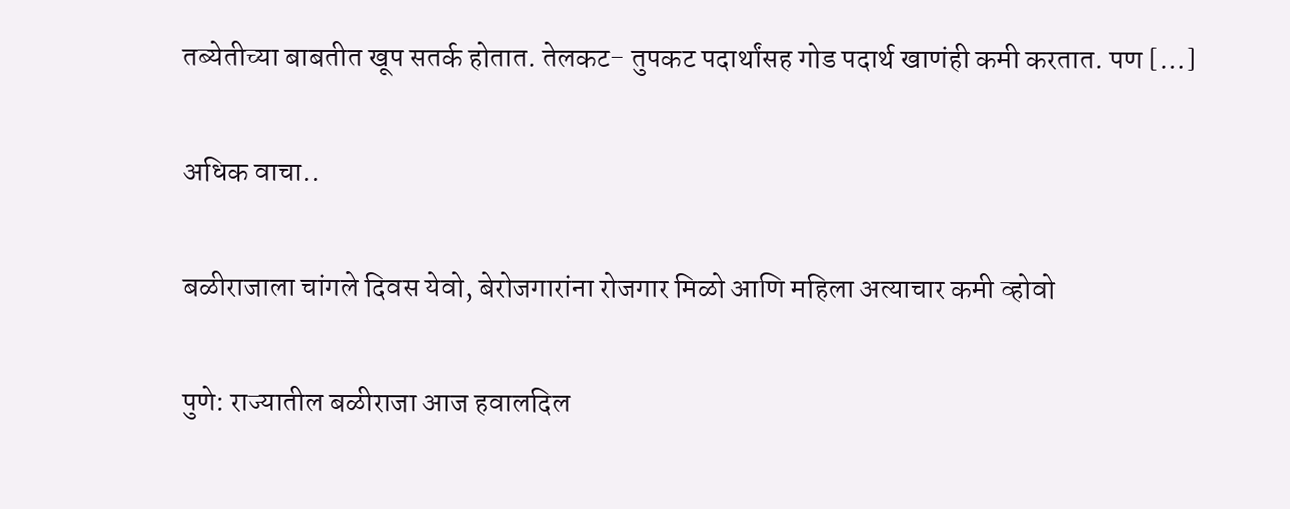तब्येतीच्या बाबतीत खूप सतर्क होतात. तेलकट- तुपकट पदार्थांसह गोड पदार्थ खाणंही कमी करतात. पण […]

अधिक वाचा..

बळीराजाला चांगले दिवस येवो, बेरोजगारांना रोजगार मिळो आणि महिला अत्याचार कमी व्होवो

पुणे: राज्यातील बळीराजा आज हवालदिल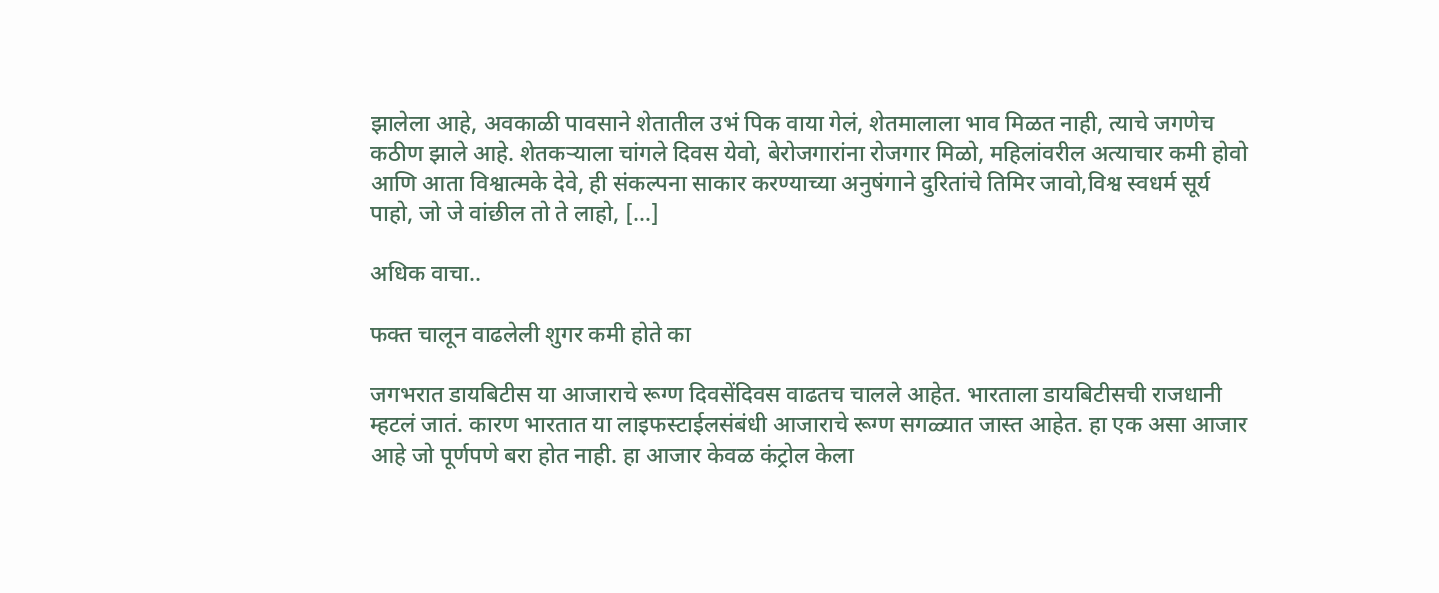झालेला आहे, अवकाळी पावसाने शेतातील उभं पिक वाया गेलं, शेतमालाला भाव मिळत नाही, त्याचे जगणेच कठीण झाले आहे. शेतकऱ्याला चांगले दिवस येवो, बेरोजगारांना रोजगार मिळो, महिलांवरील अत्याचार कमी होवो आणि आता विश्वात्मके देवे, ही संकल्पना साकार करण्याच्या अनुषंगाने दुरितांचे तिमिर जावो,विश्व स्वधर्म सूर्य पाहो, जो जे वांछील तो ते लाहो, […]

अधिक वाचा..

फक्त चालून वाढलेली शुगर कमी होते का

जगभरात डायबिटीस या आजाराचे रूग्ण दिवसेंदिवस वाढतच चालले आहेत. भारताला डायबिटीसची राजधानी म्हटलं जातं. कारण भारतात या लाइफस्टाईलसंबंधी आजाराचे रूग्ण सगळ्यात जास्त आहेत. हा एक असा आजार आहे जो पूर्णपणे बरा होत नाही. हा आजार केवळ कंट्रोल केला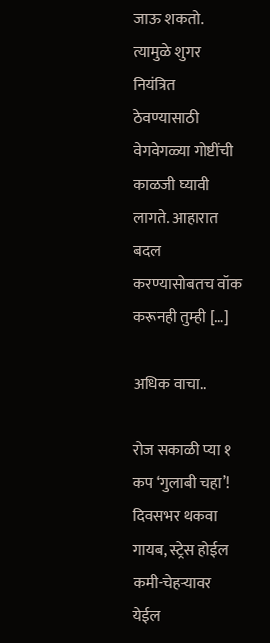जाऊ शकतो. त्यामुळे शुगर नियंत्रित ठेवण्यासाठी वेगवेगळ्या गोष्टींची काळजी घ्यावी लागते. आहारात बदल करण्यासोबतच वॉक करूनही तुम्ही […]

अधिक वाचा..

रोज सकाळी प्या १ कप ‘गुलाबी चहा’! दिवसभर थकवा गायब, स्ट्रेस होईल कमी-चेहऱ्यावर येईल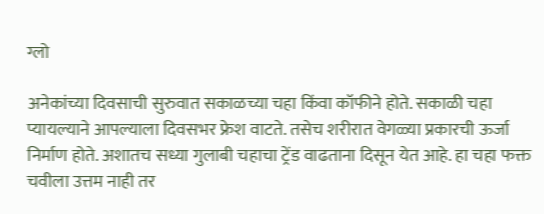ग्लो

अनेकांच्या दिवसाची सुरुवात सकाळच्या चहा किंवा कॉफीने होते. सकाळी चहा प्यायल्याने आपल्याला दिवसभर फ्रेश वाटते. तसेच शरीरात वेगळ्या प्रकारची ऊर्जा निर्माण होते. अशातच सध्या गुलाबी चहाचा ट्रेंड वाढताना दिसून येत आहे. हा चहा फक्त चवीला उत्तम नाही तर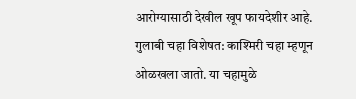आरोग्यासाठी देखील खूप फायदेशीर आहे. गुलाबी चहा विशेषत: काश्मिरी चहा म्हणून ओळखला जातो. या चहामुळे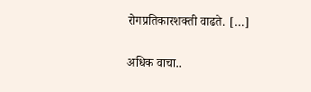रोगप्रतिकारशक्ती वाढते. […]

अधिक वाचा..